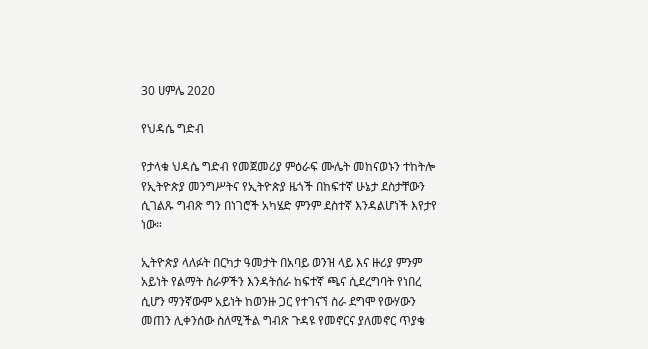30 ሀምሌ 2020

የህዳሴ ግድብ

የታላቁ ህዳሴ ግድብ የመጀመሪያ ምዕራፍ ሙሌት መከናወኑን ተከትሎ የኢትዮጵያ መንግሥትና የኢትዮጵያ ዜጎች በከፍተኛ ሁኔታ ደስታቸውን ሲገልጹ ግብጽ ግን በነገሮች አካሄድ ምንም ደስተኛ እንዳልሆነች እየታየ ነው።

ኢትዮጵያ ላለፉት በርካታ ዓመታት በአባይ ወንዝ ላይ እና ዙሪያ ምንም አይነት የልማት ስራዎችን እንዳትሰራ ከፍተኛ ጫና ሲደረግባት የነበረ ሲሆን ማንኛውም አይነት ከወንዙ ጋር የተገናኘ ስራ ደግሞ የውሃውን መጠን ሊቀንሰው ስለሚችል ግብጽ ጉዳዩ የመኖርና ያለመኖር ጥያቄ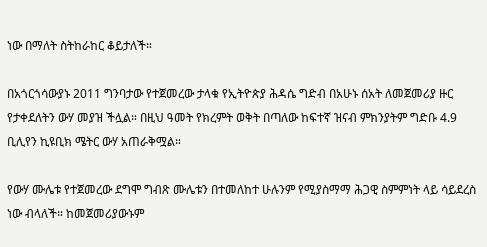ነው በማለት ስትከራከር ቆይታለች።

በአጎርጎሳውያኑ 2011 ግንባታው የተጀመረው ታላቁ የኢትዮጵያ ሕዳሴ ግድብ በአሁኑ ሰአት ለመጀመሪያ ዙር የታቀደለትን ውሃ መያዝ ችሏል። በዚህ ዓመት የክረምት ወቅት በጣለው ከፍተኛ ዝናብ ምክንያትም ግድቡ 4.9 ቢሊየን ኪዩቢክ ሜትር ውሃ አጠራቅሟል።

የውሃ ሙሌቱ የተጀመረው ደግሞ ግብጽ ሙሌቱን በተመለከተ ሁሉንም የሚያስማማ ሕጋዊ ስምምነት ላይ ሳይደረስ ነው ብላለች። ከመጀመሪያውኑም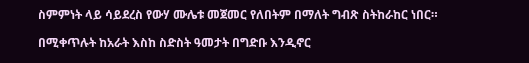ስምምነት ላይ ሳይደረስ የውሃ ሙሌቱ መጀመር የለበትም በማለት ግብጽ ስትከራከር ነበር።

በሚቀጥሉት ከአራት እስከ ስድስት ዓመታት በግድቡ እንዲኖር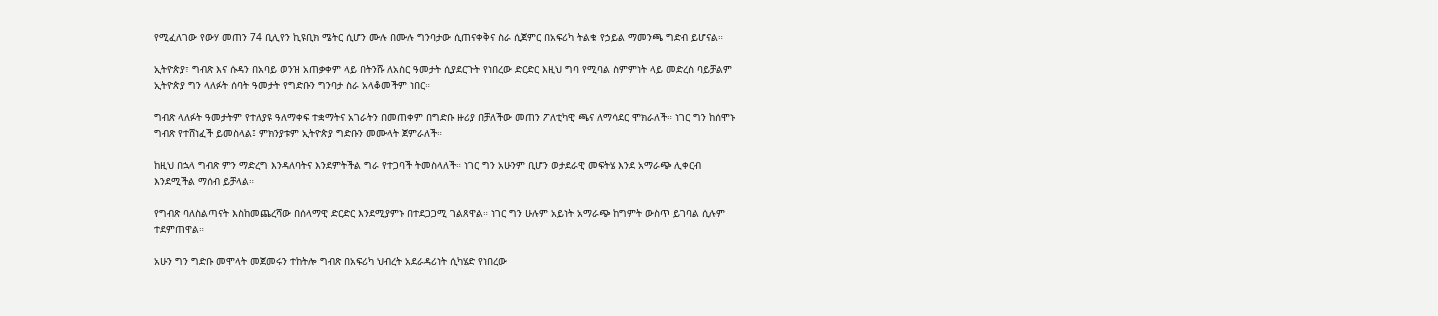የሚፈለገው የውሃ መጠን 74 ቢሊየን ኪዩቢክ ሜትር ሲሆን ሙሉ በሙሉ ግንባታው ሲጠናቀቅና ስራ ሲጀምር በአፍሪካ ትልቁ የኃይል ማመንጫ ግድብ ይሆናል።

ኢትዮጵያ፣ ግብጽ እና ሱዳን በአባይ ወንዝ አጠቃቀም ላይ በትንሹ ለአስር ዓመታት ሲያደርጉት የነበረው ድርድር እዚህ ግባ የሚባል ስምምነት ላይ መድረስ ባይቻልም ኢትዮጵያ ግን ላለፉት ሰባት ዓመታት የግድቡን ግንባታ ስራ አላቆመችም ነበር።

ግብጽ ላለፉት ዓመታትም የተለያዩ ዓለማቀፍ ተቋማትና አገራትን በመጠቀም በግድቡ ዙሪያ በቻለችው መጠን ፖለቲካዊ ጫና ለማሳደር ሞክራለች። ነገር ግን ከሰሞኑ ግብጽ የተሸነፈች ይመስላል፤ ምክንያቱም ኢትዮጵያ ግድቡን መሙላት ጀምራለች።

ከዚህ በኋላ ግብጽ ምን ማድረግ እንዳለባትና እንደምትችል ግራ የተጋባች ትመስላለች። ነገር ግን አሁንም ቢሆን ወታደራዊ መፍትሄ እንደ አማራጭ ሊቀርብ እንደሚችል ማሰብ ይቻላል።

የግብጽ ባለስልጣናት እስከመጨረሻው በሰላማዊ ድርድር እንደሚያምኑ በተደጋጋሚ ገልጸዋል። ነገር ግን ሁሉም አይነት አማራጭ ከግምት ውስጥ ይገባል ሲሉም ተደምጠዋል።

አሁን ግን ግድቡ መሞላት መጀመሩን ተከትሎ ግብጽ በአፍሪካ ህብረት አደራዳሪነት ሲካሄድ የነበረው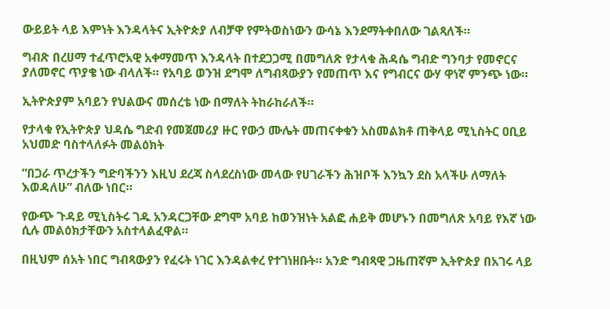ውይይት ላይ እምነት እንዳላትና ኢትዮጵያ ለብቻዋ የምትወስነውን ውሳኔ እንደማትቀበለው ገልጻለች።

ግብጽ በረሀማ ተፈጥሮአዊ አቀማመጥ እንዳላት በተደጋጋሚ በመግለጽ የታላቁ ሕዳሴ ግብድ ግንባታ የመኖርና ያለመኖር ጥያቄ ነው ብላለች። የአባይ ወንዝ ደግሞ ለግብጻውያን የመጠጥ እና የግብርና ውሃ ዋነኛ ምንጭ ነው።

ኢትዮጵያም አባይን የህልውና መሰረቴ ነው በማለት ትከራከራለች።

የታላቁ የኢትዮጵያ ህዳሴ ግድብ የመጀመሪያ ዙር የውኃ ሙሌት መጠናቀቁን አስመልክቶ ጠቅላይ ሚኒስትር ዐቢይ አህመድ ባስተላለፉት መልዕክት

”በጋራ ጥረታችን ግድባችንን እዚህ ደረጃ ስላደረስነው መላው የሀገራችን ሕዝቦች እንኳን ደስ አላችሁ ለማለት እወዳለሁ” ብለው ነበር።

የውጭ ጉዳይ ሚኒስትሩ ገዱ አንዳርጋቸው ደግሞ አባይ ከወንዝነት አልፎ ሐይቅ መሆኑን በመግለጽ አባይ የእኛ ነው ሲሉ መልዕክታቸውን አስተላልፈዋል።

በዚህም ሰአት ነበር ግብጻውያን የፈሩት ነገር እንዳልቀረ የተገነዘቡት። አንድ ግብጻዊ ጋዜጠኛም ኢትዮጵያ በአገሩ ላይ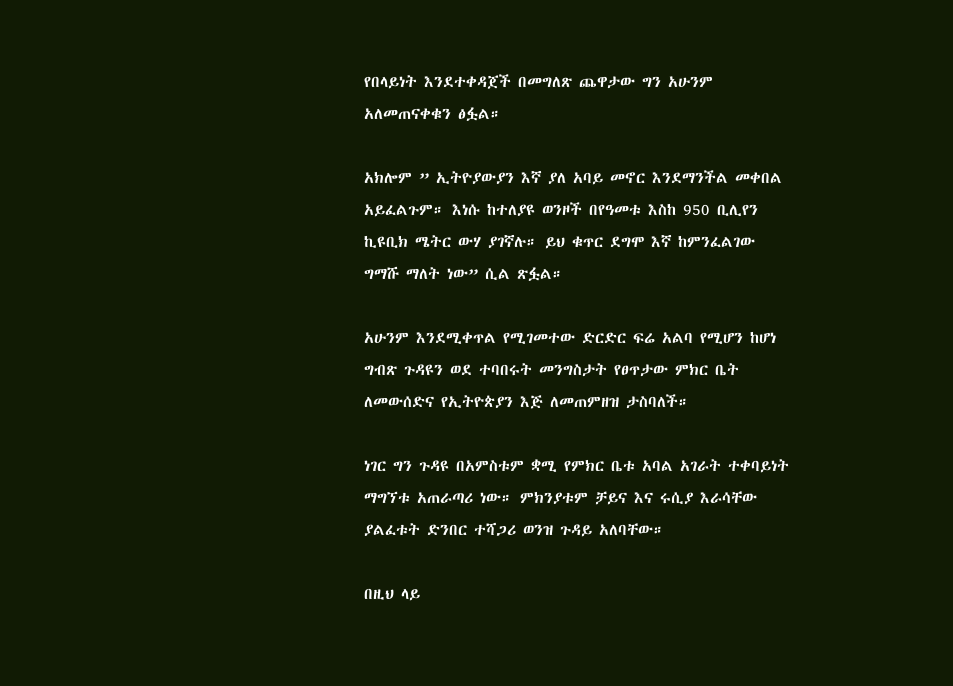የበላይነት እንደተቀዳጀች በመግለጽ ጨዋታው ግን አሁንም አለመጠናቀቁን ፅፏል።

አክሎም ” ኢትዮያውያን እኛ ያለ አባይ መኖር እንደማንችል መቀበል አይፈልጉም። እነሱ ከተለያዩ ወንዞች በየዓመቱ እስከ 950 ቢሊየን ኪዩቢክ ሜትር ውሃ ያገኛሉ። ይህ ቁጥር ደግሞ እኛ ከምንፈልገው ግማሹ ማለት ነው” ሲል ጽፏል።

አሁንም እንደሚቀጥል የሚገመተው ድርድር ፍሬ አልባ የሚሆን ከሆነ ግብጽ ጉዳዩን ወደ ተባበሩት መንግስታት የፀጥታው ምክር ቤት ለመውሰድና የኢትዮጵያን እጅ ለመጠምዘዝ ታስባለች።

ነገር ግን ጉዳዩ በአምስቱም ቋሚ የምክር ቤቱ አባል አገራት ተቀባይነት ማግኘቱ አጠራጣሪ ነው። ምክንያቱም ቻይና እና ሩሲያ እራሳቸው ያልፈቱት ድንበር ተሻጋሪ ወንዝ ጉዳይ አለባቸው።

በዚህ ላይ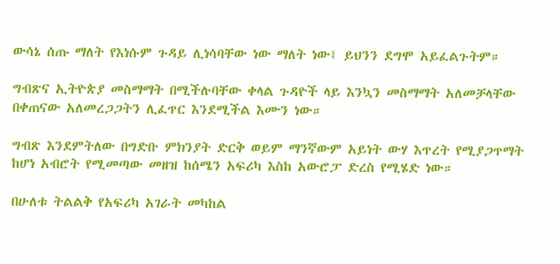ውሳኔ ሰጡ ማለት የእነሱም ጉዳይ ሊነሳባቸው ነው ማለት ነው፤ ይህንን ደግሞ አይፈልጉትም።

ግብጽና ኢትዮጵያ መስማማት በሚችሉባቸው ቀላል ጉዳዮች ላይ እንኳን መስማማት አለመቻላቸው በቀጠናው አለመረጋጋትን ሊፈጥር እንደሚችል እሙን ነው።

ግብጽ እንደምትለው በግድቡ ምክንያት ድርቅ ወይም ማንኛውም አይነት ውሃ እጥረት የሚያጋጥማት ከሆነ አብሮት የሚመጣው መዘዝ ከሰሜን አፍሪካ እስከ አውሮፓ ድረስ የሚሄድ ነው።

በሁለቱ ትልልቅ የአፍሪካ አገራት መካከል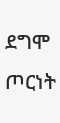ደግሞ ጦርነት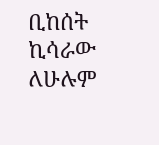ቢከሰት ኪሳራው ለሁሉም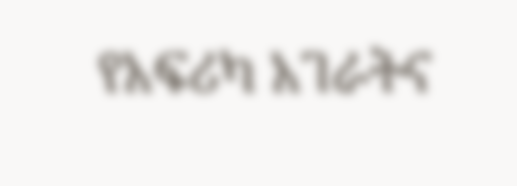የአፍሪካ አገራትና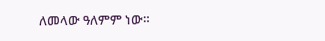ለመላው ዓለምም ነው።